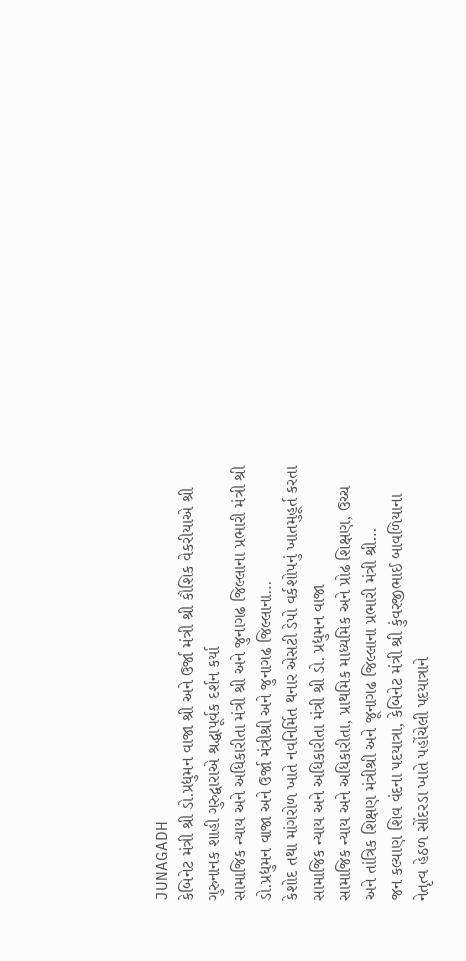JUNAGADH
કેબિનેટ મંત્રી શ્રી ડો.પ્રદ્યુમન વાજા શ્રી અને ઉર્જા મંત્રી શ્રી કૌશિક વેકરીયાએ શ્રી ગુરુનાનક શાહી ગુરુદ્વારાએ શ્રદ્ધાપૂર્વક દર્શન કર્યા
સામાજિક ન્યાય અને અધિકારીતા મંત્રી શ્રી અને જુનાગઢ જિલ્લાના પ્રભારી મંત્રી શ્રી ડો.પ્રદ્યુમન વાજા અને ઉર્જા મંત્રીશ્રી અને જુનાગઢ જિલ્લાના…
કેશોદ તથા માંગરોળ ખાતે નવનિર્મિત થનાર એસટી ડેપો વર્કશોપનું ખાતમુહૂર્ત કરતા સામાજિક ન્યાય અને અધિકારીતા મંત્રી શ્રી ડો. પ્રદ્યુમન વાજા
સામાજિક ન્યાય અને અધિકારીતા, પ્રાથમિક માધ્યમિક અને પ્રોઢ શિક્ષણ, ઉચ્ચ અને તાંત્રિક શિક્ષણ મંત્રીશ્રી અને જૂનાગઢ જિલ્લાના પ્રભારી મંત્રી શ્રી…
જન કલ્યાણ શિવ વંદના પદયાત્રા, કેબિનેટ મંત્રી શ્રી કુંવરજીભાઈ બાવળિયાના નેતૃત્વ હેઠળ સોંદરડા ખાતે પહોંચેલી પદયાત્રાને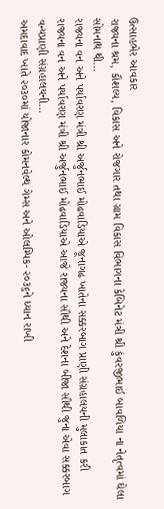ઉત્સાહભેર આવકાર
રાજ્યના શ્રમ, કૌશલ્ય, વિકાસ અને રોજગાર તથા ગ્રામ વિકાસ વિભાગના કેબિનેટ મંત્રી શ્રી કુંવરજીભાઈ બાવળિયા ના નેતૃત્વમાં ઘેલા સોમનાથ થી…
રાજ્યના વન અને પર્યાવરણ મંત્રી શ્રી અર્જુનભાઈ મોઢવાડિયાએ જૂનાગઢ ખાતેના સક્કરબાગ પ્રાણી સંગ્રહાલયની મુલાકાત કરી
રાજ્યના વન અને પર્યાવરણ મંત્રી શ્રી અર્જુનભાઈ મોઢવાડિયાએ આજે રાજ્યના સૌથી અને દેશના બીજા સૌથી જુના એવા સક્કરબાગ વન્યપ્રાણી સંગ્રહાલયની…
અમદાવાદ ખાતે ૨૦૩૦માં યોજાનાર કોમનવેલ્થ ગેમ્સ અને ઓલમ્પિક- ૨૦૩૬ને ધ્યાન રાખી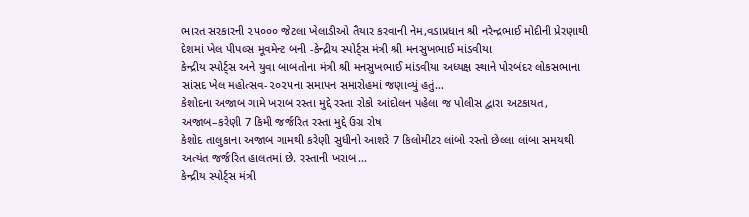ભારત સરકારની ૨૫૦૦૦ જેટલા ખેલાડીઓ તૈયાર કરવાની નેમ,વડાપ્રધાન શ્રી નરેન્દ્રભાઈ મોદીની પ્રેરણાથી દેશમાં ખેલ પીપલ્સ મૂવમેન્ટ બની -કેન્દ્રીય સ્પોર્ટ્સ મંત્રી શ્રી મનસુખભાઈ માંડવીયા
કેન્દ્રીય સ્પોર્ટ્સ અને યુવા બાબતોના મંત્રી શ્રી મનસુખભાઈ માંડવીયા અધ્યક્ષ સ્થાને પોરબંદર લોકસભાના સાંસદ ખેલ મહોત્સવ-૨૦૨૫ના સમાપન સમારોહમાં જણાવ્યું હતું…
કેશોદના અજાબ ગામે ખરાબ રસ્તા મુદ્દે રસ્તા રોકો આંદોલન પહેલા જ પોલીસ દ્વારા અટકાયત, અજાબ–કરેણી 7 કિમી જર્જરિત રસ્તા મુદ્દે ઉગ્ર રોષ
કેશોદ તાલુકાના અજાબ ગામથી કરેણી સુધીનો આશરે 7 કિલોમીટર લાંબો રસ્તો છેલ્લા લાંબા સમયથી અત્યંત જર્જરિત હાલતમાં છે. રસ્તાની ખરાબ…
કેન્દ્રીય સ્પોર્ટ્સ મંત્રી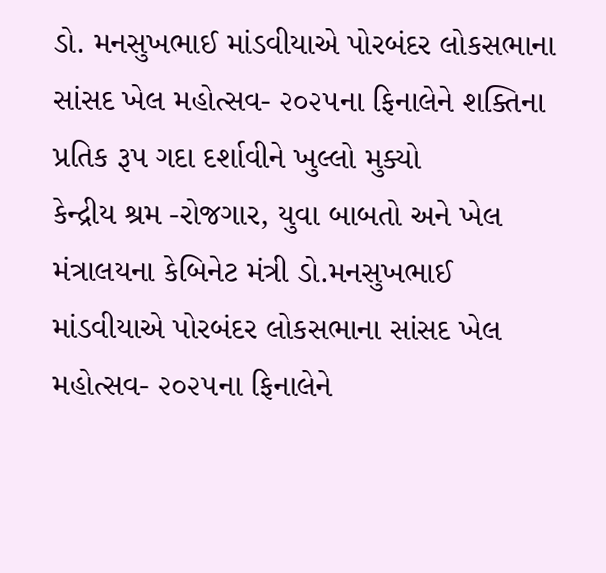ડો. મનસુખભાઈ માંડવીયાએ પોરબંદર લોકસભાના સાંસદ ખેલ મહોત્સવ- ૨૦૨૫ના ફિનાલેને શક્તિના પ્રતિક રૂપ ગદા દર્શાવીને ખુલ્લો મુક્યો
કેન્દ્રીય શ્રમ -રોજગાર, યુવા બાબતો અને ખેલ મંત્રાલયના કેબિનેટ મંત્રી ડો.મનસુખભાઈ માંડવીયાએ પોરબંદર લોકસભાના સાંસદ ખેલ મહોત્સવ- ૨૦૨૫ના ફિનાલેને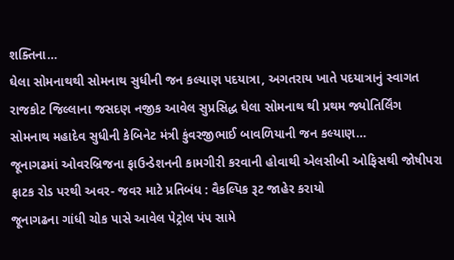શક્તિના…
ઘેલા સોમનાથથી સોમનાથ સુધીની જન કલ્યાણ પદયાત્રા, અગતરાય ખાતે પદયાત્રાનું સ્વાગત
રાજકોટ જિલ્લાના જસદણ નજીક આવેલ સુપ્રસિદ્ધ ઘેલા સોમનાથ થી પ્રથમ જ્યોતિર્લિંગ સોમનાથ મહાદેવ સુધીની કેબિનેટ મંત્રી કુંવરજીભાઈ બાવળિયાની જન કલ્યાણ…
જૂનાગઢમાં ઓવરબ્રિજના ફાઉન્ડેશનની કામગીરી કરવાની હોવાથી એલસીબી ઓફિસથી જોષીપરા ફાટક રોડ પરથી અવર- જવર માટે પ્રતિબંધ : વૈકલ્પિક રૂટ જાહેર કરાયો
જૂનાગઢના ગાંધી ચોક પાસે આવેલ પેટ્રોલ પંપ સામે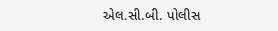એલ.સી.બી. પોલીસ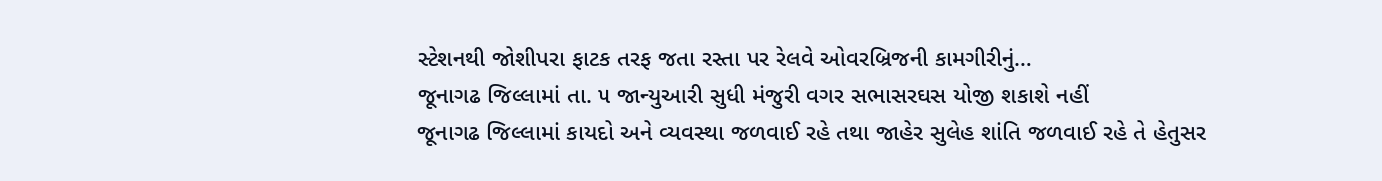સ્ટેશનથી જોશીપરા ફાટક તરફ જતા રસ્તા પર રેલવે ઓવરબ્રિજની કામગીરીનું…
જૂનાગઢ જિલ્લામાં તા. ૫ જાન્યુઆરી સુધી મંજુરી વગર સભાસરઘસ યોજી શકાશે નહીં
જૂનાગઢ જિલ્લામાં કાયદો અને વ્યવસ્થા જળવાઈ રહે તથા જાહેર સુલેહ શાંતિ જળવાઈ રહે તે હેતુસર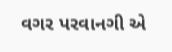વગર પરવાનગી એ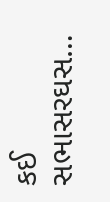કઈ સભાસરઘસ…